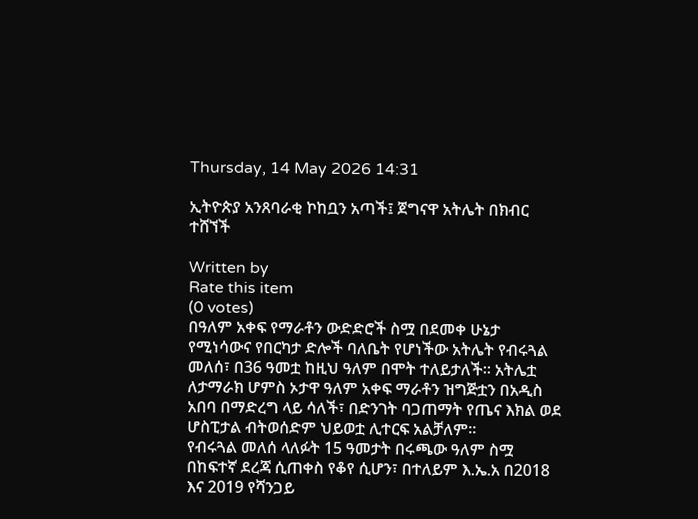Thursday, 14 May 2026 14:31

ኢትዮጵያ አንጸባራቂ ኮከቧን አጣች፤ ጀግናዋ አትሌት በክብር ተሸኘች

Written by
Rate this item
(0 votes)
በዓለም አቀፍ የማራቶን ውድድሮች ስሟ በደመቀ ሁኔታ የሚነሳውና የበርካታ ድሎች ባለቤት የሆነችው አትሌት የብሩጓል መለሰ፣ በ36 ዓመቷ ከዚህ ዓለም በሞት ተለይታለች። አትሌቷ ለታማራክ ሆምስ ኦታዋ ዓለም አቀፍ ማራቶን ዝግጅቷን በአዲስ አበባ በማድረግ ላይ ሳለች፣ በድንገት ባጋጠማት የጤና እክል ወደ ሆስፒታል ብትወሰድም ህይወቷ ሊተርፍ አልቻለም።
የብሩጓል መለሰ ላለፉት 15 ዓመታት በሩጫው ዓለም ስሟ በከፍተኛ ደረጃ ሲጠቀስ የቆየ ሲሆን፣ በተለይም እ.ኤ.አ በ2018 እና 2019 የሻንጋይ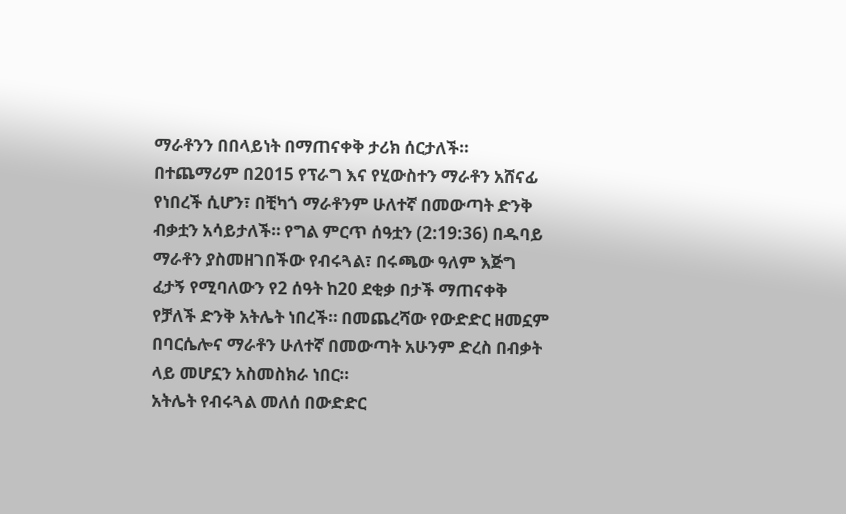ማራቶንን በበላይነት በማጠናቀቅ ታሪክ ሰርታለች። በተጨማሪም በ2015 የፕራግ እና የሂውስተን ማራቶን አሸናፊ የነበረች ሲሆን፣ በቺካጎ ማራቶንም ሁለተኛ በመውጣት ድንቅ ብቃቷን አሳይታለች። የግል ምርጥ ሰዓቷን (2:19:36) በዱባይ ማራቶን ያስመዘገበችው የብሩጓል፣ በሩጫው ዓለም እጅግ ፈታኝ የሚባለውን የ2 ሰዓት ከ20 ደቂቃ በታች ማጠናቀቅ የቻለች ድንቅ አትሌት ነበረች። በመጨረሻው የውድድር ዘመኗም በባርሴሎና ማራቶን ሁለተኛ በመውጣት አሁንም ድረስ በብቃት ላይ መሆኗን አስመስክራ ነበር።
አትሌት የብሩጓል መለሰ በውድድር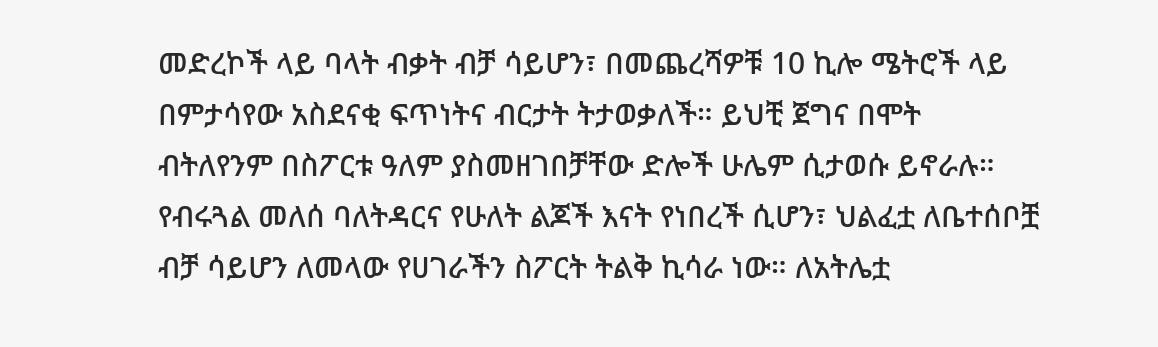መድረኮች ላይ ባላት ብቃት ብቻ ሳይሆን፣ በመጨረሻዎቹ 10 ኪሎ ሜትሮች ላይ በምታሳየው አስደናቂ ፍጥነትና ብርታት ትታወቃለች። ይህቺ ጀግና በሞት ብትለየንም በስፖርቱ ዓለም ያስመዘገበቻቸው ድሎች ሁሌም ሲታወሱ ይኖራሉ። የብሩጓል መለሰ ባለትዳርና የሁለት ልጆች እናት የነበረች ሲሆን፣ ህልፈቷ ለቤተሰቦቿ ብቻ ሳይሆን ለመላው የሀገራችን ስፖርት ትልቅ ኪሳራ ነው። ለአትሌቷ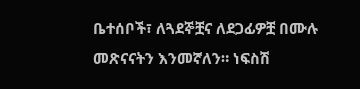ቤተሰቦች፣ ለጓደኞቿና ለደጋፊዎቿ በሙሉ መጽናናትን እንመኛለን። ነፍስሽ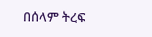በሰላም ትረፍ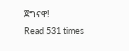ጀግናዋ!
Read 531 times